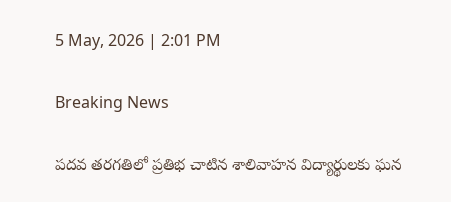5 May, 2026 | 2:01 PM

Breaking News

పదవ తరగతిలో ప్రతిభ చాటిన శాలివాహన విద్యార్థులకు ఘన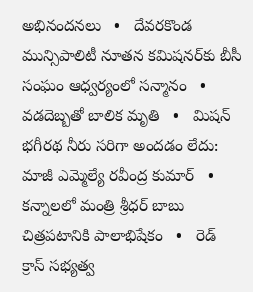అభినందనలు   •   దేవరకొండ మున్సిపాలిటీ నూతన కమిషనర్‌కు బీసీ సంఘం ఆధ్వర్యంలో సన్మానం   •   వడదెబ్బతో బాలిక మృతి   •   మిషన్ భగీరథ నీరు సరిగా అందడం లేదు: మాజీ ఎమ్మెల్యే రవీంద్ర కుమార్   •   కన్నాలలో మంత్రి శ్రీధర్ బాబు చిత్రపటానికి పాలాభిషేకం   •   రెడ్ క్రాస్ సభ్యత్వ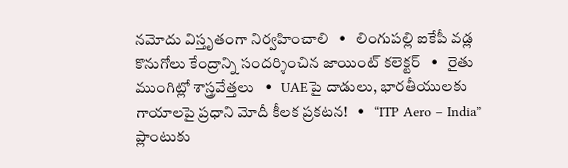నమోదు విస్తృతంగా నిర్వహించాలి   •   లింగుపల్లి ఐకేపీ వడ్ల కొనుగోలు కేంద్రాన్ని సందర్శించిన జాయింట్ కలెక్టర్   •   రైతు ముంగిట్లో శాస్త్రవేత్తలు   •   UAEపై దాడులు, భారతీయులకు గాయాలపై ప్రధాని మోదీ కీలక ప్రకటన!   •   “ITP Aero – India” ప్లాంటుకు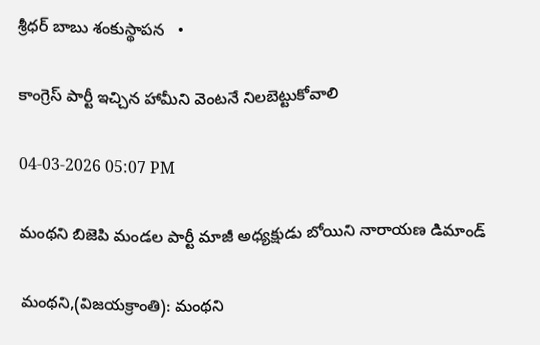శ్రీధర్ బాబు శంకుస్థాపన   •

కాంగ్రెస్ పార్టీ ఇచ్చిన హామీని వెంటనే నిలబెట్టుకోవాలి

04-03-2026 05:07 PM

మంథని బిజెపి మండల పార్టీ మాజీ అధ్యక్షుడు బోయిని నారాయణ డిమాండ్

మంథని,(విజయక్రాంతి): మంథని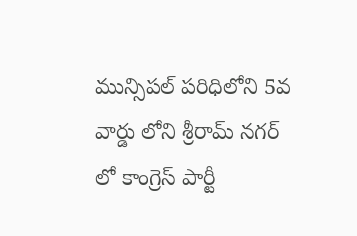మున్సిపల్ పరిధిలోని 5వ వార్డు లోని శ్రీరామ్ నగర్ లో కాంగ్రెస్ పార్టీ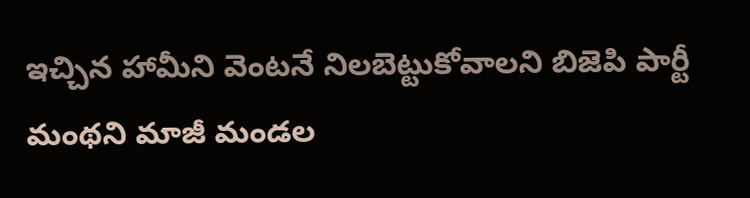ఇచ్చిన హామీని వెంటనే నిలబెట్టుకోవాలని బిజెపి పార్టీ మంథని మాజీ మండల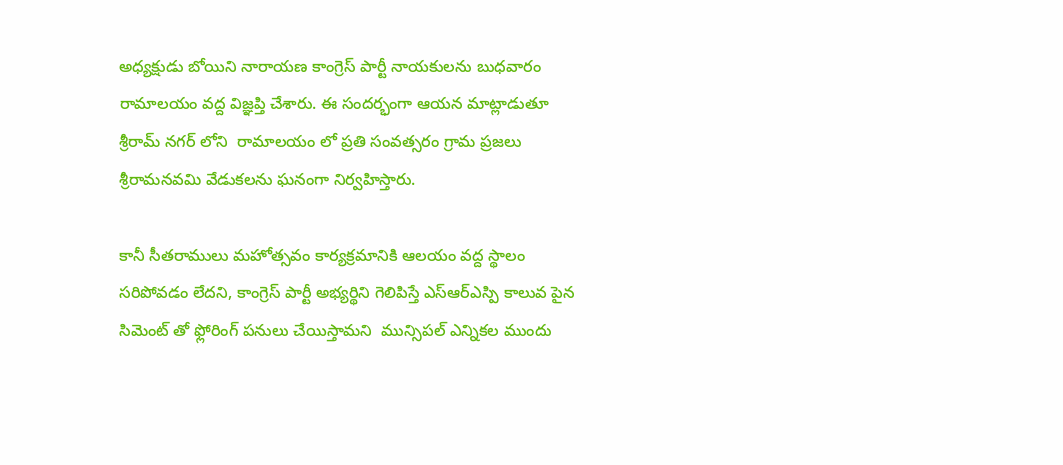అధ్యక్షుడు బోయిని నారాయణ కాంగ్రెస్ పార్టీ నాయకులను బుధవారం రామాలయం వద్ద విజ్ఞప్తి చేశారు. ఈ సందర్భంగా ఆయన మాట్లాడుతూ శ్రీరామ్ నగర్ లోని  రామాలయం లో ప్రతి సంవత్సరం గ్రామ ప్రజలు శ్రీరామనవమి వేడుకలను ఘనంగా నిర్వహిస్తారు.

కానీ సీతరాములు మహోత్సవం కార్యక్రమానికి ఆలయం వద్ద స్థాలం సరిపోవడం లేదని, కాంగ్రెస్ పార్టీ అభ్యర్థిని గెలిపిస్తే ఎస్ఆర్ఎస్పి కాలువ పైన సిమెంట్ తో ఫ్లోరింగ్ పనులు చేయిస్తామని  మున్సిపల్ ఎన్నికల ముందు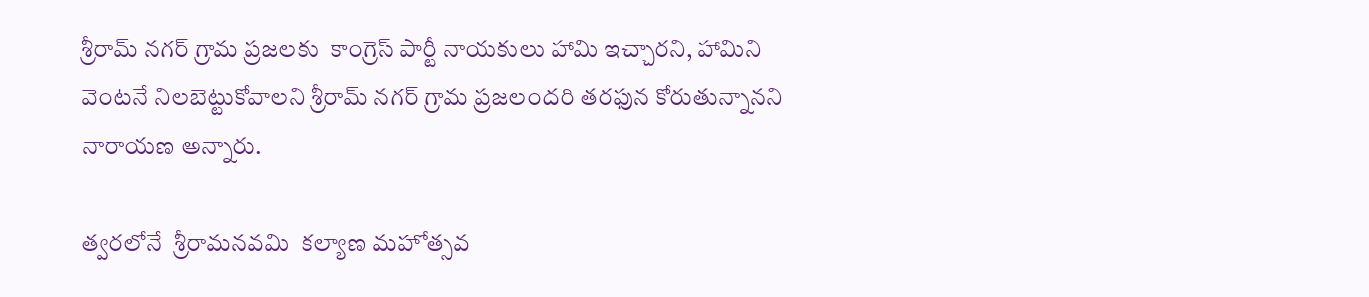శ్రీరామ్ నగర్ గ్రామ ప్రజలకు  కాంగ్రెస్ పార్టీ నాయకులు హామి ఇచ్చారని, హామిని వెంటనే నిలబెట్టుకోవాలని శ్రీరామ్ నగర్ గ్రామ ప్రజలందరి తరఫున కోరుతున్నానని నారాయణ అన్నారు.

త్వరలోనే  శ్రీరామనవమి  కల్యాణ మహోత్సవ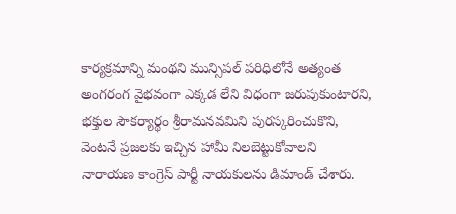కార్యక్రమాన్ని మంథని మున్సిపల్ పరిధిలోనే అత్యంత అంగరంగ వైభవంగా ఎక్కడ లేని విధంగా జరుపుకుంటారని, భక్తుల సౌకర్యార్థం శ్రీరామనవమిని పురస్కరించుకొని, వెంటనే ప్రజలకు ఇచ్చిన హామీ నిలబెట్టుకోవాలని  నారాయణ కాంగ్రెస్ పార్టీ నాయకులను డిమాండ్ చేశారు.